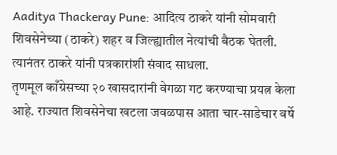Aaditya Thackeray Pune: आदित्य ठाकरे यांनी सोमवारी शिवसेनेच्या (ठाकरे) शहर व जिल्ह्यातील नेत्यांची बैठक घेतली. त्यानंतर ठाकरे यांनी पत्रकारांशी संवाद साधला.
तृणमूल काँग्रेसच्या २० खासदारांनी वेगळा गट करण्याचा प्रयत्न केला आहे. राज्यात शिवसेनेचा खटला जवळपास आता चार-साडेचार वर्षे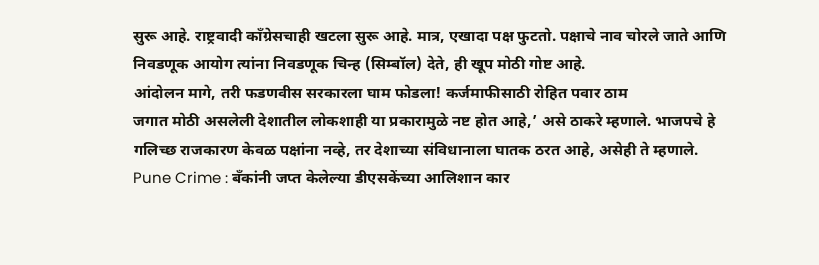सुरू आहे. राष्ट्रवादी काँग्रेसचाही खटला सुरू आहे. मात्र, एखादा पक्ष फुटतो. पक्षाचे नाव चोरले जाते आणि निवडणूक आयोग त्यांना निवडणूक चिन्ह (सिम्बॉल) देते, ही खूप मोठी गोष्ट आहे.
आंदोलन मागे, तरी फडणवीस सरकारला घाम फोडला! कर्जमाफीसाठी रोहित पवार ठाम
जगात मोठी असलेली देशातील लोकशाही या प्रकारामुळे नष्ट होत आहे,’ असे ठाकरे म्हणाले. भाजपचे हे गलिच्छ राजकारण केवळ पक्षांना नव्हे, तर देशाच्या संविधानाला घातक ठरत आहे, असेही ते म्हणाले.
Pune Crime : बँकांनी जप्त केलेल्या डीएसकेंच्या आलिशान कार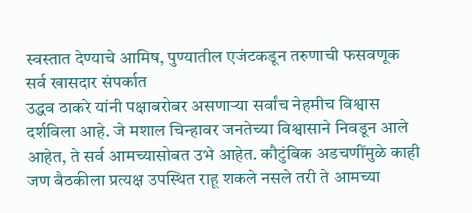स्वस्तात देण्याचे आमिष, पुण्यातील एजंटकडून तरुणाची फसवणूक
सर्व खासदार संपर्कात
उद्धव ठाकरे यांनी पक्षाबरोबर असणाऱ्या सर्वांच नेहमीच विश्वास दर्शविला आहे. जे मशाल चिन्हावर जनतेच्या विश्वासाने निवडून आले आहेत, ते सर्व आमच्यासोबत उभे आहेत. कौटुंबिक अडचणींमुळे काही जण बैठकीला प्रत्यक्ष उपस्थित राहू शकले नसले तरी ते आमच्या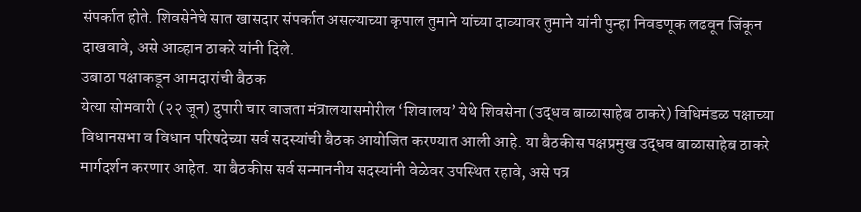संपर्कात होते. शिवसेनेचे सात खासदार संपर्कात असल्याच्या कृपाल तुमाने यांच्या दाव्यावर तुमाने यांनी पुन्हा निवडणूक लढवून जिंकून दाखवावे, असे आव्हान ठाकरे यांनी दिले.
उबाठा पक्षाकडून आमदारांची बैठक
येत्या सोमवारी (२२ जून) दुपारी चार वाजता मंत्रालयासमोरील ‘शिवालय’ येथे शिवसेना (उद्धव बाळासाहेब ठाकरे) विधिमंडळ पक्षाच्या विधानसभा व विधान परिषदेच्या सर्व सदस्यांची बैठक आयोजित करण्यात आली आहे. या बैठकीस पक्षप्रमुख उद्धव बाळासाहेब ठाकरे मार्गदर्शन करणार आहेत. या बैठकीस सर्व सन्माननीय सदस्यांनी वेळेवर उपस्थित रहावे, असे पत्र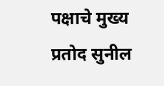पक्षाचे मुख्य प्रतोद सुनील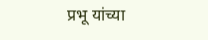प्रभू यांच्या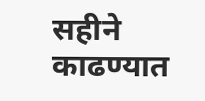सहीने काढण्यात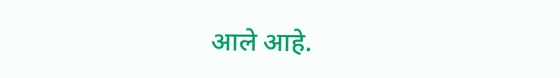आले आहे.